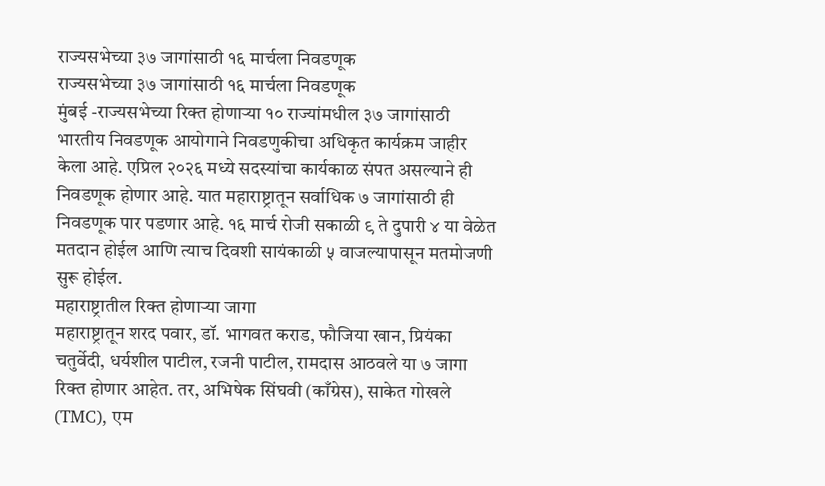राज्यसभेच्या ३७ जागांसाठी १६ मार्चला निवडणूक
राज्यसभेच्या ३७ जागांसाठी १६ मार्चला निवडणूक
मुंबई -राज्यसभेच्या रिक्त होणाऱ्या १० राज्यांमधील ३७ जागांसाठी भारतीय निवडणूक आयोगाने निवडणुकीचा अधिकृत कार्यक्रम जाहीर केला आहे. एप्रिल २०२६ मध्ये सदस्यांचा कार्यकाळ संपत असल्याने ही निवडणूक होणार आहे. यात महाराष्ट्रातून सर्वाधिक ७ जागांसाठी ही निवडणूक पार पडणार आहे. १६ मार्च रोजी सकाळी ९ ते दुपारी ४ या वेळेत मतदान होईल आणि त्याच दिवशी सायंकाळी ५ वाजल्यापासून मतमोजणी सुरू होईल.
महाराष्ट्रातील रिक्त होणाऱ्या जागा
महाराष्ट्रातून शरद पवार, डॉ. भागवत कराड, फौजिया खान, प्रियंका चतुर्वेदी, धर्यशील पाटील, रजनी पाटील, रामदास आठवले या ७ जागा रिक्त होणार आहेत. तर, अभिषेक सिंघवी (काँग्रेस), साकेत गोखले (TMC), एम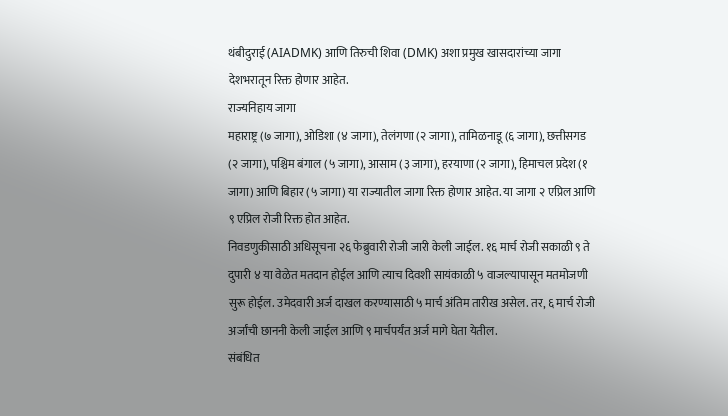थंबीदुराई (AIADMK) आणि तिरुची शिवा (DMK) अशा प्रमुख खासदारांच्या जागा देशभरातून रिक्त होणार आहेत.
राज्यनिहाय जागा
महाराष्ट्र (७ जागा), ओडिशा (४ जागा), तेलंगणा (२ जागा), तामिळनाडू (६ जागा), छत्तीसगड (२ जागा), पश्चिम बंगाल (५ जागा), आसाम (३ जागा), हरयाणा (२ जागा), हिमाचल प्रदेश (१ जागा) आणि बिहार (५ जागा) या राज्यातील जागा रिक्त होणार आहेत. या जागा २ एप्रिल आणि ९ एप्रिल रोजी रिक्त होत आहेत.
निवडणुकीसाठी अधिसूचना २६ फेब्रुवारी रोजी जारी केली जाईल. १६ मार्च रोजी सकाळी ९ ते दुपारी ४ या वेळेत मतदान होईल आणि त्याच दिवशी सायंकाळी ५ वाजल्यापासून मतमोजणी सुरू होईल. उमेदवारी अर्ज दाखल करण्यासाठी ५ मार्च अंतिम तारीख असेल. तर, ६ मार्च रोजी अर्जांची छाननी केली जाईल आणि ९ मार्चपर्यंत अर्ज मागे घेता येतील.
संबंधित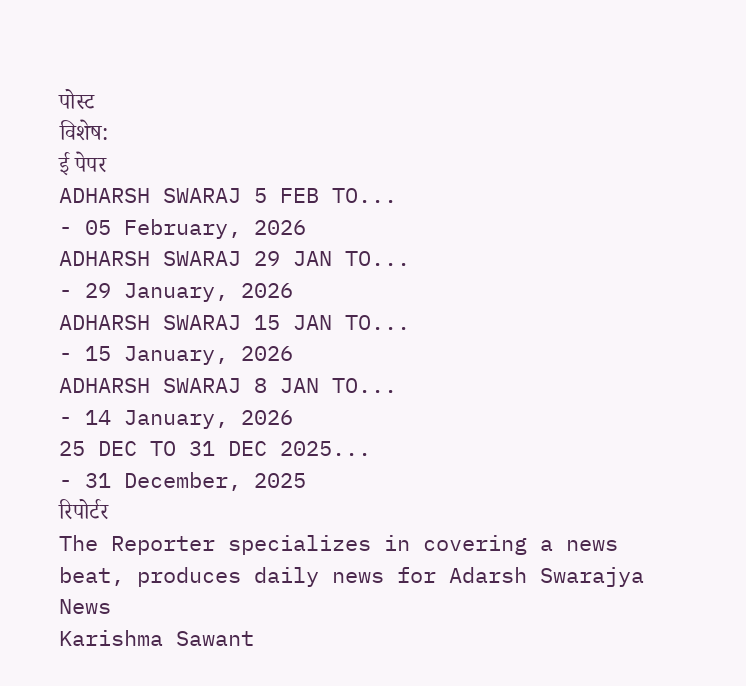पोस्ट
विशेष:
ई पेपर
ADHARSH SWARAJ 5 FEB TO...
- 05 February, 2026
ADHARSH SWARAJ 29 JAN TO...
- 29 January, 2026
ADHARSH SWARAJ 15 JAN TO...
- 15 January, 2026
ADHARSH SWARAJ 8 JAN TO...
- 14 January, 2026
25 DEC TO 31 DEC 2025...
- 31 December, 2025
रिपोर्टर
The Reporter specializes in covering a news beat, produces daily news for Adarsh Swarajya News
Karishma Sawant